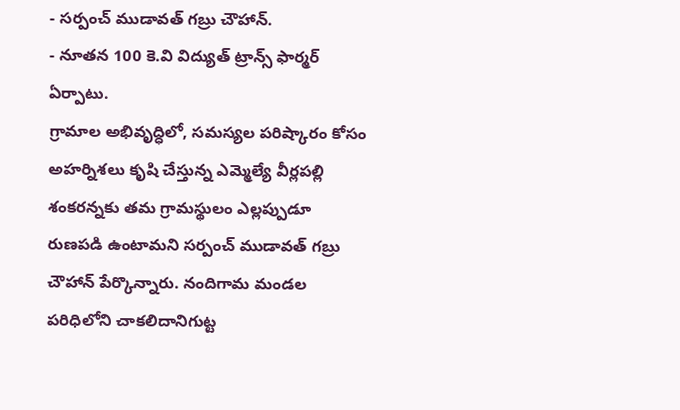- సర్పంచ్ ముడావత్ గబ్రు చౌహాన్.
- నూతన 100 కె.వి విద్యుత్ ట్రాన్స్ ఫార్మర్ ఏర్పాటు.
గ్రామాల అభివృద్ధిలో, సమస్యల పరిష్కారం కోసం అహర్నిశలు కృషి చేస్తున్న ఎమ్మెల్యే వీర్లపల్లి శంకరన్నకు తమ గ్రామస్థులం ఎల్లప్పుడూ రుణపడి ఉంటామని సర్పంచ్ ముడావత్ గబ్రు చౌహాన్ పేర్కొన్నారు. నందిగామ మండల పరిధిలోని చాకలిదానిగుట్ట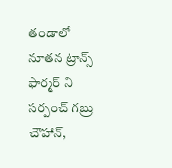తండాలో నూతన ట్రాన్స్ ఫార్మర్ ని సర్పంచ్ గబ్రు చౌహాన్,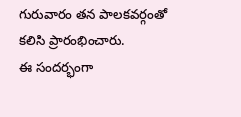గురువారం తన పాలకవర్గంతో కలిసి ప్రారంభించారు.
ఈ సందర్భంగా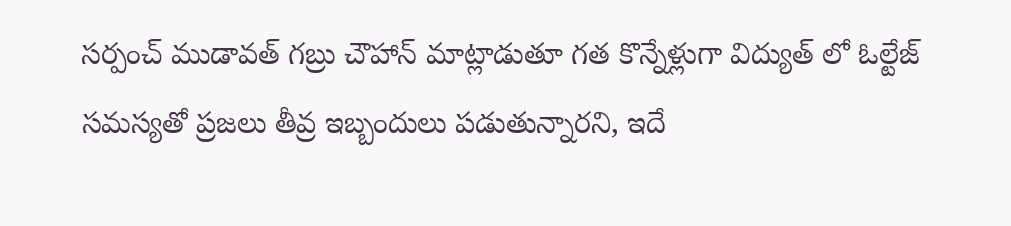సర్పంచ్ ముడావత్ గబ్రు చౌహాన్ మాట్లాడుతూ గత కొన్నేళ్లుగా విద్యుత్ లో ఓల్టేజ్ సమస్యతో ప్రజలు తీవ్ర ఇబ్బందులు పడుతున్నారని, ఇదే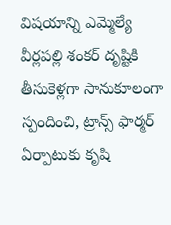విషయాన్ని ఎమ్మెల్యే వీర్లపల్లి శంకర్ దృష్టికి తీసుకెళ్లగా సానుకూలంగా స్పందించి, ట్రాన్స్ ఫార్మర్ ఏర్పాటుకు కృషి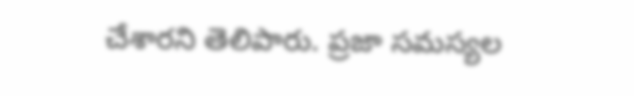చేశారని తెలిపారు. ప్రజా సమస్యల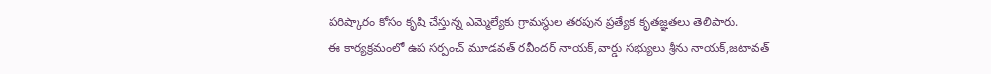పరిష్కారం కోసం కృషి చేస్తున్న ఎమ్మెల్యేకు గ్రామస్థుల తరపున ప్రత్యేక కృతజ్ఞతలు తెలిపారు.
ఈ కార్యక్రమంలో ఉప సర్పంచ్ మూడవత్ రవీందర్ నాయక్,వార్డు సభ్యులు శ్రీను నాయక్,జటావత్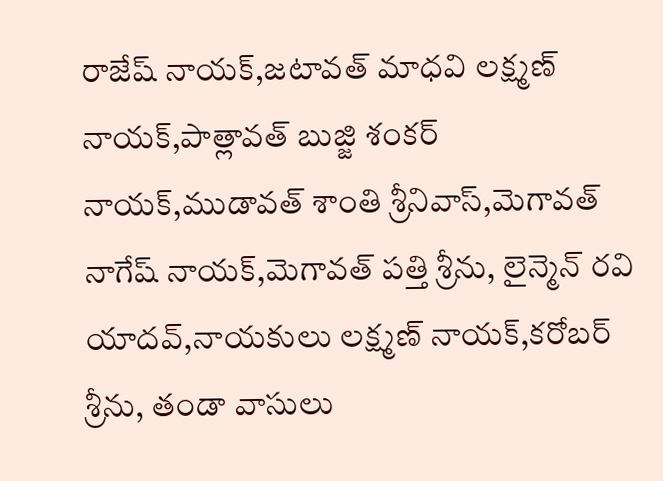రాజేష్ నాయక్,జటావత్ మాధవి లక్ష్మణ్ నాయక్,పాత్లావత్ బుజ్జి శంకర్ నాయక్,ముడావత్ శాంతి శ్రీనివాస్,మెగావత్ నాగేష్ నాయక్,మెగావత్ పత్తి శ్రీను, లైన్మెన్ రవి యాదవ్,నాయకులు లక్ష్మణ్ నాయక్,కరోబర్ శ్రీను, తండా వాసులు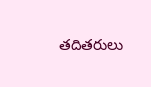తదితరులు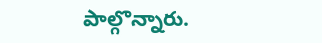పాల్గొన్నారు.